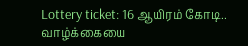Lottery ticket: 16 ஆயிரம் கோடி.. வாழ்க்கையை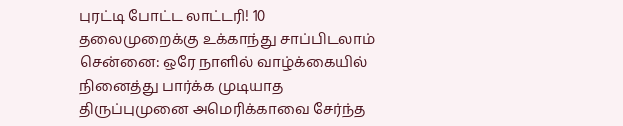புரட்டி போட்ட லாட்டரி! 10 தலைமுறைக்கு உக்காந்து சாப்பிடலாம்
சென்னை: ஒரே நாளில் வாழ்க்கையில் நினைத்து பார்க்க முடியாத திருப்புமுனை அமெரிக்காவை சேர்ந்த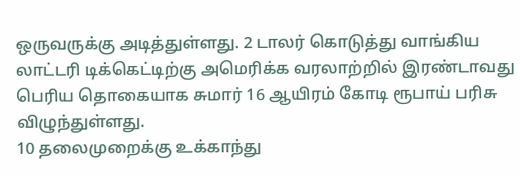ஒருவருக்கு அடித்துள்ளது. 2 டாலர் கொடுத்து வாங்கிய லாட்டரி டிக்கெட்டிற்கு அமெரிக்க வரலாற்றில் இரண்டாவது பெரிய தொகையாக சுமார் 16 ஆயிரம் கோடி ரூபாய் பரிசு விழுந்துள்ளது.
10 தலைமுறைக்கு உக்காந்து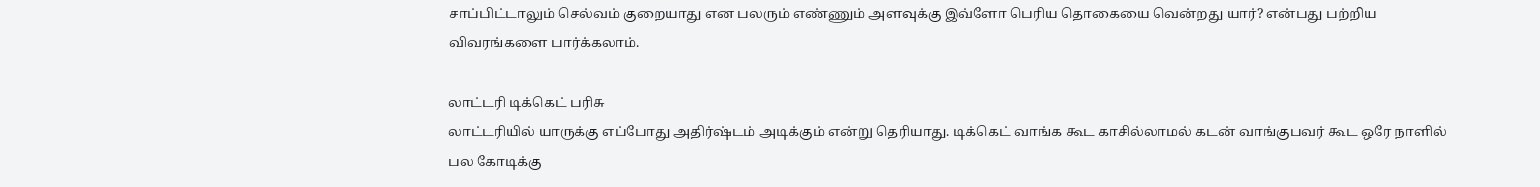சாப்பிட்டாலும் செல்வம் குறையாது என பலரும் எண்ணும் அளவுக்கு இவ்ளோ பெரிய தொகையை வென்றது யார்? என்பது பற்றிய விவரங்களை பார்க்கலாம்.

லாட்டரி டிக்கெட் பரிசு
லாட்டரியில் யாருக்கு எப்போது அதிர்ஷ்டம் அடிக்கும் என்று தெரியாது. டிக்கெட் வாங்க கூட காசில்லாமல் கடன் வாங்குபவர் கூட ஒரே நாளில் பல கோடிக்கு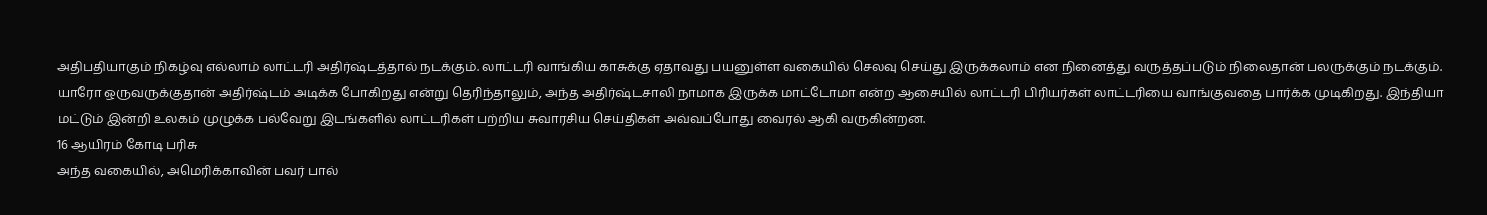அதிபதியாகும் நிகழ்வு எல்லாம் லாட்டரி அதிர்ஷ்டத்தால் நடக்கும். லாட்டரி வாங்கிய காசுக்கு ஏதாவது பயனுள்ள வகையில் செலவு செய்து இருக்கலாம் என நினைத்து வருத்தப்படும் நிலைதான் பலருக்கும் நடக்கும்.
யாரோ ஒருவருக்குதான் அதிர்ஷ்டம் அடிக்க போகிறது என்று தெரிந்தாலும், அந்த அதிர்ஷ்டசாலி நாமாக இருக்க மாட்டோமா என்ற ஆசையில் லாட்டரி பிரியர்கள் லாட்டரியை வாங்குவதை பார்க்க முடிகிறது. இந்தியா மட்டும் இன்றி உலகம் முழுக்க பல்வேறு இடங்களில் லாட்டரிகள் பற்றிய சுவாரசிய செய்திகள் அவ்வப்போது வைரல் ஆகி வருகின்றன.
16 ஆயிரம் கோடி பரிசு
அந்த வகையில், அமெரிக்காவின் பவர் பால்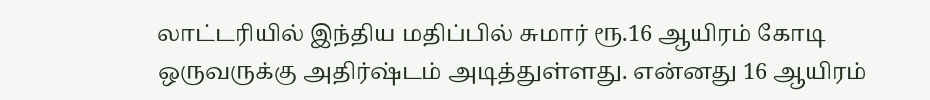லாட்டரியில் இந்திய மதிப்பில் சுமார் ரூ.16 ஆயிரம் கோடி ஒருவருக்கு அதிர்ஷ்டம் அடித்துள்ளது. என்னது 16 ஆயிரம்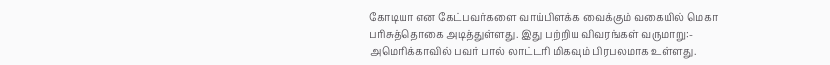கோடியா என கேட்பவர்களை வாய்பிளக்க வைக்கும் வகையில் மெகா பரிசுத்தொகை அடித்துள்ளது. இது பற்றிய விவரங்கள் வருமாறு:-
அமெரிக்காவில் பவர் பால் லாட்டரி மிகவும் பிரபலமாக உள்ளது.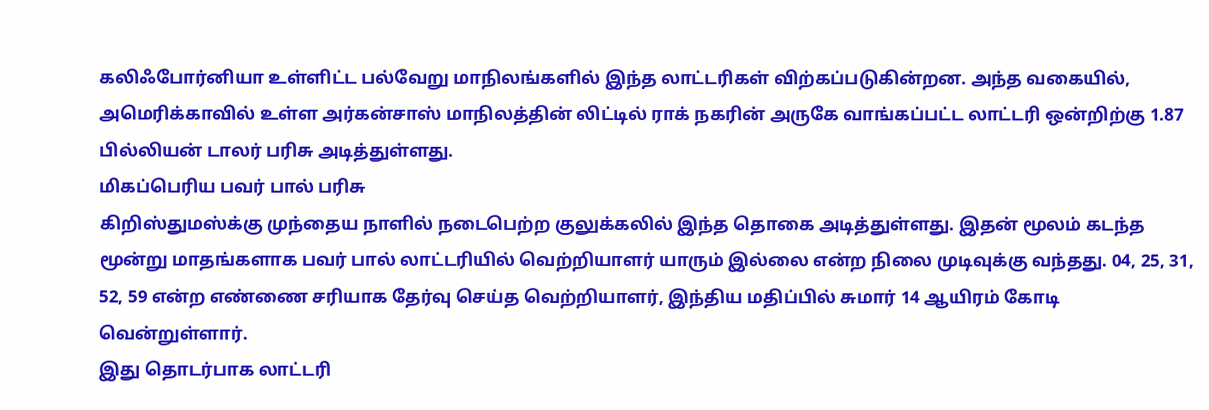கலிஃபோர்னியா உள்ளிட்ட பல்வேறு மாநிலங்களில் இந்த லாட்டரிகள் விற்கப்படுகின்றன. அந்த வகையில், அமெரிக்காவில் உள்ள அர்கன்சாஸ் மாநிலத்தின் லிட்டில் ராக் நகரின் அருகே வாங்கப்பட்ட லாட்டரி ஒன்றிற்கு 1.87 பில்லியன் டாலர் பரிசு அடித்துள்ளது.
மிகப்பெரிய பவர் பால் பரிசு
கிறிஸ்துமஸ்க்கு முந்தைய நாளில் நடைபெற்ற குலுக்கலில் இந்த தொகை அடித்துள்ளது. இதன் மூலம் கடந்த மூன்று மாதங்களாக பவர் பால் லாட்டரியில் வெற்றியாளர் யாரும் இல்லை என்ற நிலை முடிவுக்கு வந்தது. 04, 25, 31, 52, 59 என்ற எண்ணை சரியாக தேர்வு செய்த வெற்றியாளர், இந்திய மதிப்பில் சுமார் 14 ஆயிரம் கோடி வென்றுள்ளார்.
இது தொடர்பாக லாட்டரி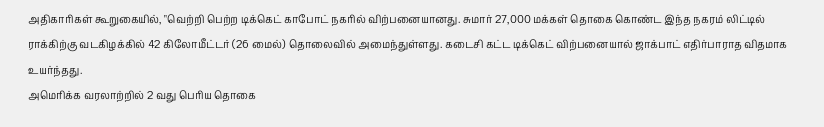அதிகாரிகள் கூறுகையில், "வெற்றி பெற்ற டிக்கெட் காபோட் நகரில் விற்பனையானது. சுமார் 27,000 மக்கள் தொகை கொண்ட இந்த நகரம் லிட்டில் ராக்கிற்கு வடகிழக்கில் 42 கிலோமீட்டர் (26 மைல்) தொலைவில் அமைந்துள்ளது. கடைசி கட்ட டிக்கெட் விற்பனையால் ஜாக்பாட் எதிர்பாராத விதமாக உயர்ந்தது.
அமெரிக்க வரலாற்றில் 2 வது பெரிய தொகை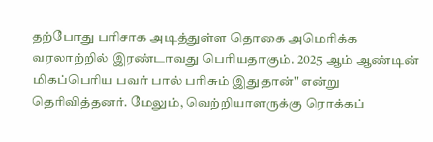தற்போது பரிசாக அடித்துள்ள தொகை அமெரிக்க வரலாற்றில் இரண்டாவது பெரியதாகும். 2025 ஆம் ஆண்டின் மிகப்பெரிய பவர் பால் பரிசும் இதுதான்" என்று தெரிவித்தனர். மேலும், வெற்றியாளருக்கு ரொக்கப்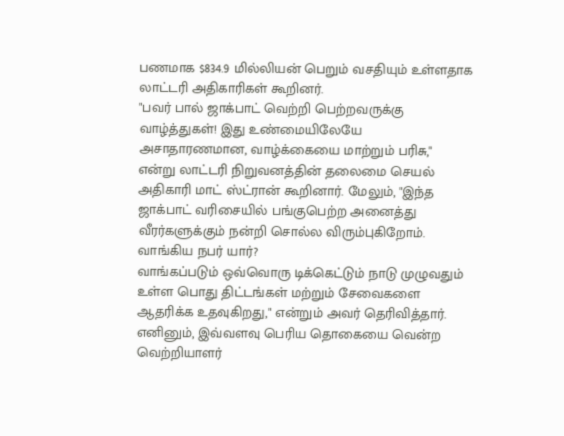பணமாக $834.9 மில்லியன் பெறும் வசதியும் உள்ளதாக லாட்டரி அதிகாரிகள் கூறினர்.
"பவர் பால் ஜாக்பாட் வெற்றி பெற்றவருக்கு வாழ்த்துகள்! இது உண்மையிலேயே அசாதாரணமான, வாழ்க்கையை மாற்றும் பரிசு," என்று லாட்டரி நிறுவனத்தின் தலைமை செயல் அதிகாரி மாட் ஸ்ட்ரான் கூறினார். மேலும், "இந்த ஜாக்பாட் வரிசையில் பங்குபெற்ற அனைத்து வீரர்களுக்கும் நன்றி சொல்ல விரும்புகிறோம்.
வாங்கிய நபர் யார்?
வாங்கப்படும் ஒவ்வொரு டிக்கெட்டும் நாடு முழுவதும் உள்ள பொது திட்டங்கள் மற்றும் சேவைகளை ஆதரிக்க உதவுகிறது," என்றும் அவர் தெரிவித்தார். எனினும், இவ்வளவு பெரிய தொகையை வென்ற வெற்றியாளர்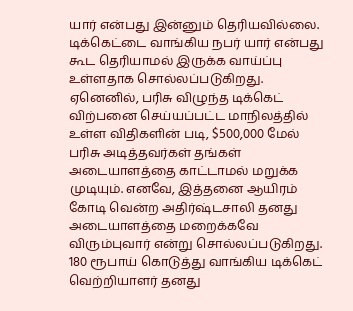யார் என்பது இன்னும் தெரியவில்லை. டிக்கெட்டை வாங்கிய நபர் யார் என்பது கூட தெரியாமல் இருக்க வாய்ப்பு உள்ளதாக சொல்லப்படுகிறது.
ஏனெனில், பரிசு விழுந்த டிக்கெட் விற்பனை செய்யப்பட்ட மாநிலத்தில் உள்ள விதிகளின் படி, $500,000 மேல் பரிசு அடித்தவர்கள் தங்கள் அடையாளத்தை காட்டாமல் மறுக்க முடியும். எனவே, இத்தனை ஆயிரம் கோடி வென்ற அதிர்ஷ்டசாலி தனது அடையாளத்தை மறைக்கவே விரும்புவார் என்று சொல்லப்படுகிறது.
180 ரூபாய் கொடுத்து வாங்கிய டிக்கெட்
வெற்றியாளர் தனது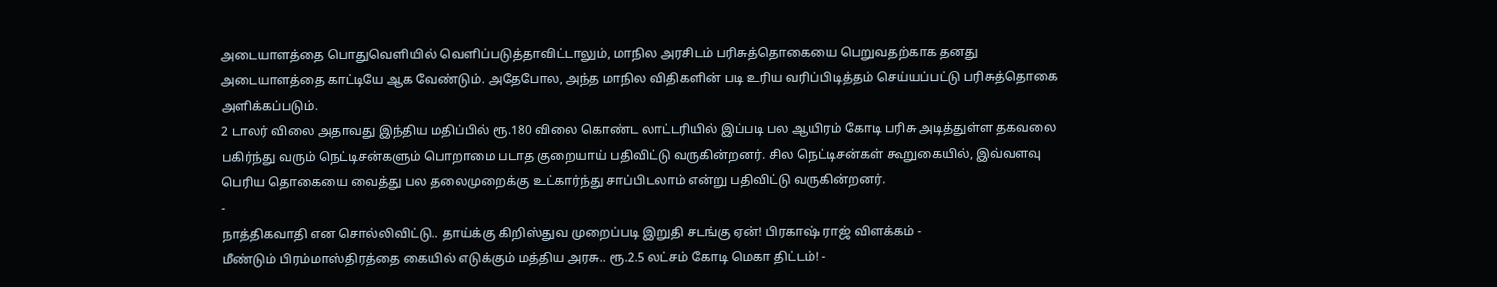அடையாளத்தை பொதுவெளியில் வெளிப்படுத்தாவிட்டாலும், மாநில அரசிடம் பரிசுத்தொகையை பெறுவதற்காக தனது அடையாளத்தை காட்டியே ஆக வேண்டும். அதேபோல, அந்த மாநில விதிகளின் படி உரிய வரிப்பிடித்தம் செய்யப்பட்டு பரிசுத்தொகை அளிக்கப்படும்.
2 டாலர் விலை அதாவது இந்திய மதிப்பில் ரூ.180 விலை கொண்ட லாட்டரியில் இப்படி பல ஆயிரம் கோடி பரிசு அடித்துள்ள தகவலை பகிர்ந்து வரும் நெட்டிசன்களும் பொறாமை படாத குறையாய் பதிவிட்டு வருகின்றனர். சில நெட்டிசன்கள் கூறுகையில், இவ்வளவு பெரிய தொகையை வைத்து பல தலைமுறைக்கு உட்கார்ந்து சாப்பிடலாம் என்று பதிவிட்டு வருகின்றனர்.
-
நாத்திகவாதி என சொல்லிவிட்டு.. தாய்க்கு கிறிஸ்துவ முறைப்படி இறுதி சடங்கு ஏன்! பிரகாஷ் ராஜ் விளக்கம் -
மீண்டும் பிரம்மாஸ்திரத்தை கையில் எடுக்கும் மத்திய அரசு.. ரூ.2.5 லட்சம் கோடி மெகா திட்டம்! -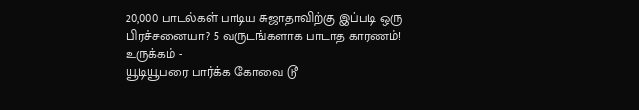20,000 பாடல்கள் பாடிய சுஜாதாவிற்கு இப்படி ஒரு பிரச்சனையா? 5 வருடங்களாக பாடாத காரணம்! உருக்கம் -
யூடியூபரை பார்க்க கோவை டூ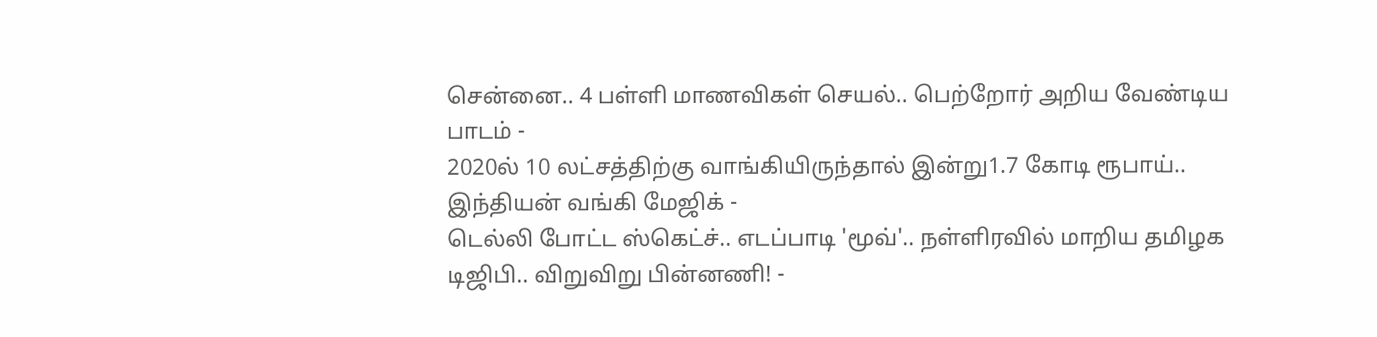சென்னை.. 4 பள்ளி மாணவிகள் செயல்.. பெற்றோர் அறிய வேண்டிய பாடம் -
2020ல் 10 லட்சத்திற்கு வாங்கியிருந்தால் இன்று1.7 கோடி ரூபாய்.. இந்தியன் வங்கி மேஜிக் -
டெல்லி போட்ட ஸ்கெட்ச்.. எடப்பாடி 'மூவ்'.. நள்ளிரவில் மாறிய தமிழக டிஜிபி.. விறுவிறு பின்னணி! -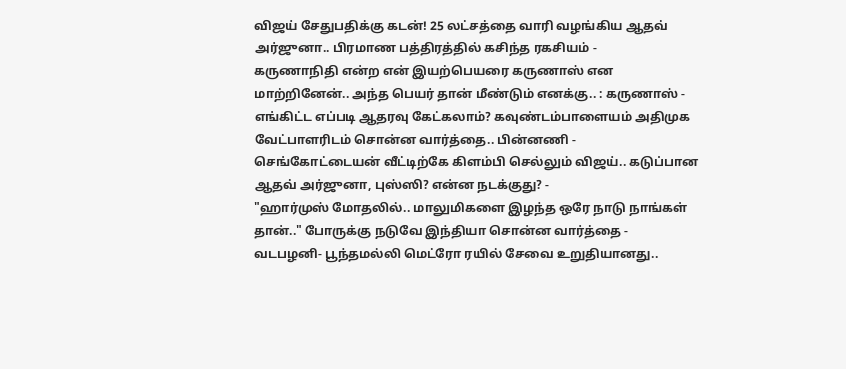விஜய் சேதுபதிக்கு கடன்! 25 லட்சத்தை வாரி வழங்கிய ஆதவ் அர்ஜுனா.. பிரமாண பத்திரத்தில் கசிந்த ரகசியம் -
கருணாநிதி என்ற என் இயற்பெயரை கருணாஸ் என மாற்றினேன்.. அந்த பெயர் தான் மீண்டும் எனக்கு.. : கருணாஸ் -
எங்கிட்ட எப்படி ஆதரவு கேட்கலாம்? கவுண்டம்பாளையம் அதிமுக வேட்பாளரிடம் சொன்ன வார்த்தை.. பின்னணி -
செங்கோட்டையன் வீட்டிற்கே கிளம்பி செல்லும் விஜய்.. கடுப்பான ஆதவ் அர்ஜுனா, புஸ்ஸி? என்ன நடக்குது? -
"ஹார்முஸ் மோதலில்.. மாலுமிகளை இழந்த ஒரே நாடு நாங்கள் தான்.." போருக்கு நடுவே இந்தியா சொன்ன வார்த்தை -
வடபழனி- பூந்தமல்லி மெட்ரோ ரயில் சேவை உறுதியானது..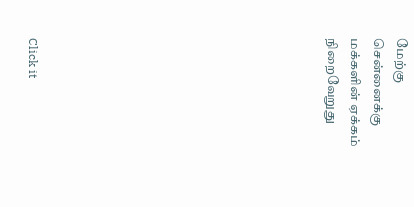மேற்கு சென்னைக்கு மக்களின் ஏக்கம் நிறைவேறுது












Click it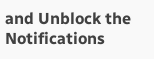and Unblock the Notifications